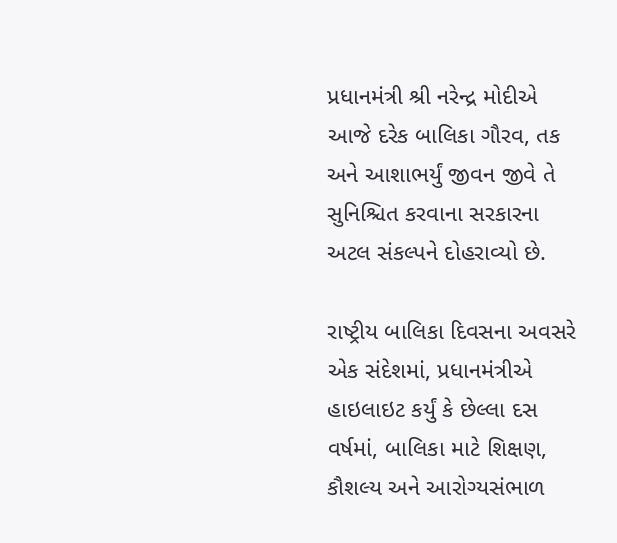પ્રધાનમંત્રી શ્રી નરેન્દ્ર મોદીએ આજે દરેક બાલિકા ગૌરવ, તક અને આશાભર્યું જીવન જીવે તે સુનિશ્ચિત કરવાના સરકારના અટલ સંકલ્પને દોહરાવ્યો છે.

રાષ્ટ્રીય બાલિકા દિવસના અવસરે એક સંદેશમાં, પ્રધાનમંત્રીએ હાઇલાઇટ કર્યું કે છેલ્લા દસ વર્ષમાં, બાલિકા માટે શિક્ષણ, કૌશલ્ય અને આરોગ્યસંભાળ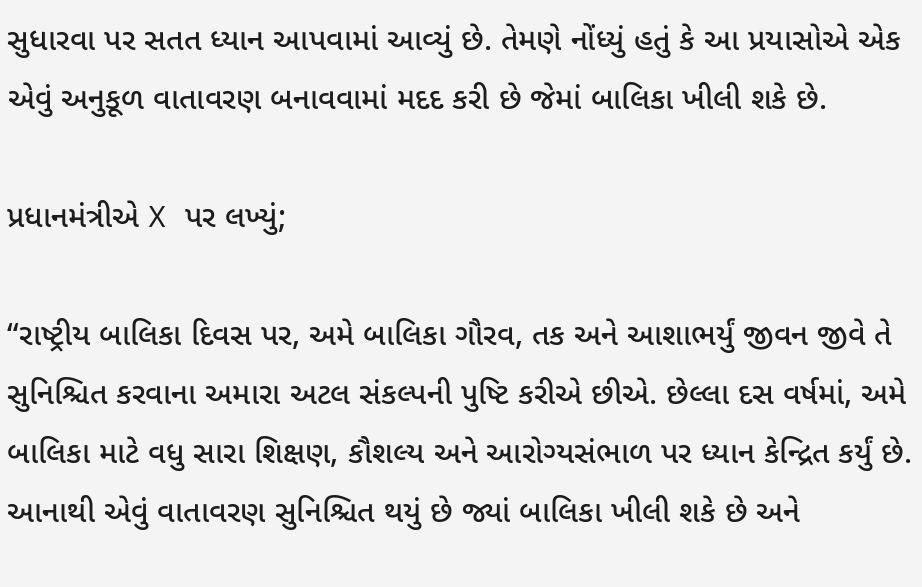સુધારવા પર સતત ધ્યાન આપવામાં આવ્યું છે. તેમણે નોંધ્યું હતું કે આ પ્રયાસોએ એક એવું અનુકૂળ વાતાવરણ બનાવવામાં મદદ કરી છે જેમાં બાલિકા ખીલી શકે છે.

પ્રધાનમંત્રીએ X પર લખ્યું;

“રાષ્ટ્રીય બાલિકા દિવસ પર, અમે બાલિકા ગૌરવ, તક અને આશાભર્યું જીવન જીવે તે સુનિશ્ચિત કરવાના અમારા અટલ સંકલ્પની પુષ્ટિ કરીએ છીએ. છેલ્લા દસ વર્ષમાં, અમે બાલિકા માટે વધુ સારા શિક્ષણ, કૌશલ્ય અને આરોગ્યસંભાળ પર ધ્યાન કેન્દ્રિત કર્યું છે. આનાથી એવું વાતાવરણ સુનિશ્ચિત થયું છે જ્યાં બાલિકા ખીલી શકે છે અને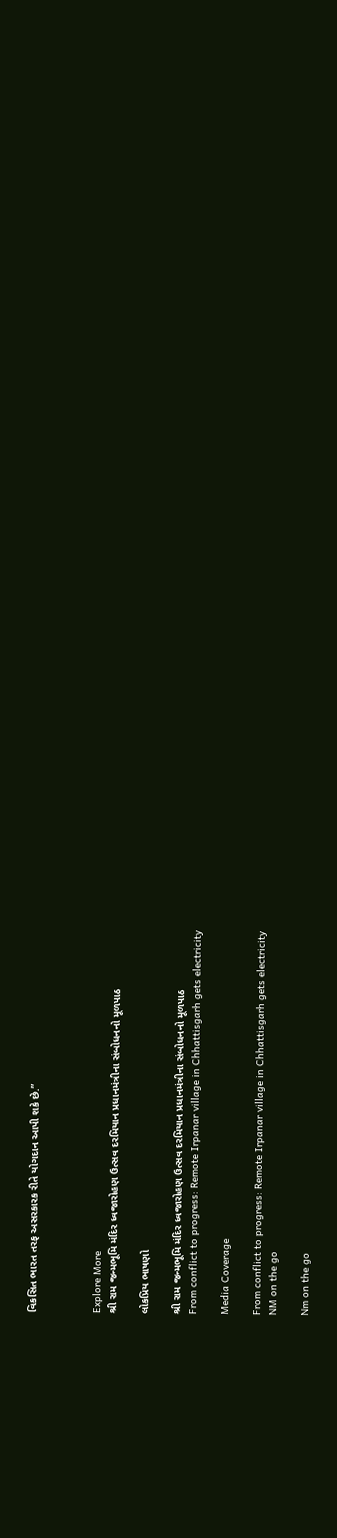વિકસિત ભારત તરફ અસરકારક રીતે યોગદાન આપી શકે છે.”



Explore More
શ્રી રામ જન્મભૂમિ મંદિર ધ્વજારોહણ ઉત્સવ દરમિયાન પ્રધાનમંત્રીના સંબોધનનો મૂળપાઠ

લોકપ્રિય ભાષણો

શ્રી રામ જન્મભૂમિ મંદિર ધ્વજારોહણ ઉત્સવ દરમિયાન પ્રધાનમંત્રીના સંબોધનનો મૂળપાઠ
From conflict to progress: Remote Irpanar village in Chhattisgarh gets electricity

Media Coverage

From conflict to progress: Remote Irpanar village in Chhattisgarh gets electricity
NM on the go

Nm on the go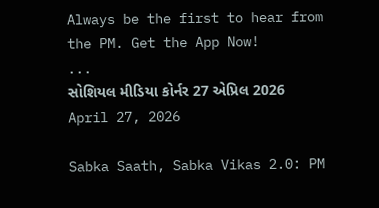Always be the first to hear from the PM. Get the App Now!
...
સોશિયલ મીડિયા કોર્નર 27 એપ્રિલ 2026
April 27, 2026

Sabka Saath, Sabka Vikas 2.0: PM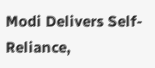Modi Delivers Self-Reliance,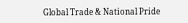Global Trade & National Pride